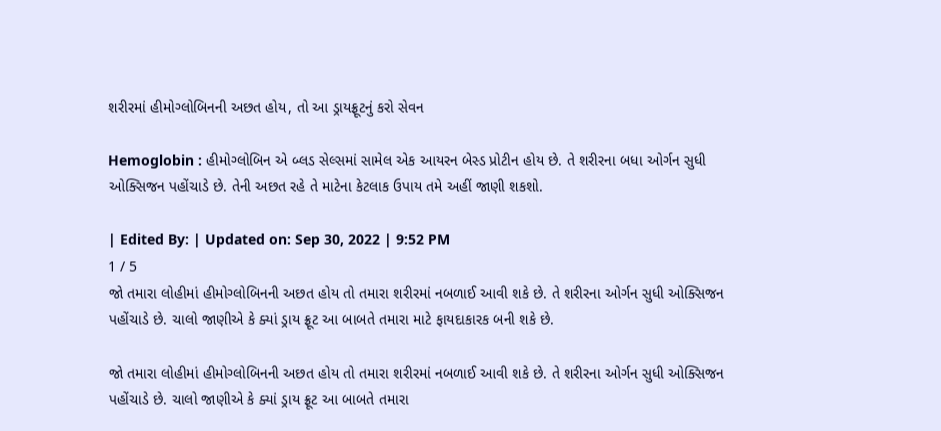શરીરમાં હીમોગ્લોબિનની અછત હોય, તો આ ડ્રાયફ્રૂટનું કરો સેવન

Hemoglobin : હીમોગ્લોબિન એ બ્લડ સેલ્સમાં સામેલ એક આયરન બેસ્ડ પ્રોટીન હોય છે. તે શરીરના બધા ઓર્ગન સુધી ઓક્સિજન પહોંચાડે છે. તેની અછત રહે તે માટેના કેટલાક ઉપાય તમે અહીં જાણી શકશો.

| Edited By: | Updated on: Sep 30, 2022 | 9:52 PM
1 / 5
જો તમારા લોહીમાં હીમોગ્લોબિનની અછત હોય તો તમારા શરીરમાં નબળાઈ આવી શકે છે. તે શરીરના ઓર્ગન સુધી ઓક્સિજન પહોંચાડે છે. ચાલો જાણીએ કે ક્યાં ડ્રાય ફ્રૂટ આ બાબતે તમારા માટે ફાયદાકારક બની શકે છે.

જો તમારા લોહીમાં હીમોગ્લોબિનની અછત હોય તો તમારા શરીરમાં નબળાઈ આવી શકે છે. તે શરીરના ઓર્ગન સુધી ઓક્સિજન પહોંચાડે છે. ચાલો જાણીએ કે ક્યાં ડ્રાય ફ્રૂટ આ બાબતે તમારા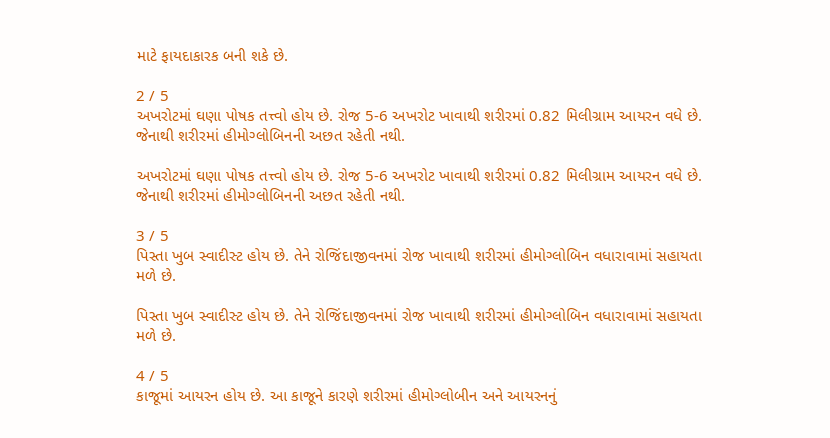માટે ફાયદાકારક બની શકે છે.

2 / 5
અખરોટમાં ઘણા પોષક તત્ત્વો હોય છે. રોજ 5-6 અખરોટ ખાવાથી શરીરમાં 0.82 મિલીગ્રામ આયરન વધે છે. જેનાથી શરીરમાં હીમોગ્લોબિનની અછત રહેતી નથી.

અખરોટમાં ઘણા પોષક તત્ત્વો હોય છે. રોજ 5-6 અખરોટ ખાવાથી શરીરમાં 0.82 મિલીગ્રામ આયરન વધે છે. જેનાથી શરીરમાં હીમોગ્લોબિનની અછત રહેતી નથી.

3 / 5
પિસ્તા ખુબ સ્વાદીસ્ટ હોય છે. તેને રોજિંદાજીવનમાં રોજ ખાવાથી શરીરમાં હીમોગ્લોબિન વધારાવામાં સહાયતા મળે છે.

પિસ્તા ખુબ સ્વાદીસ્ટ હોય છે. તેને રોજિંદાજીવનમાં રોજ ખાવાથી શરીરમાં હીમોગ્લોબિન વધારાવામાં સહાયતા મળે છે.

4 / 5
કાજૂમાં આયરન હોય છે. આ કાજૂને કારણે શરીરમાં હીમોગ્લોબીન અને આયરનનું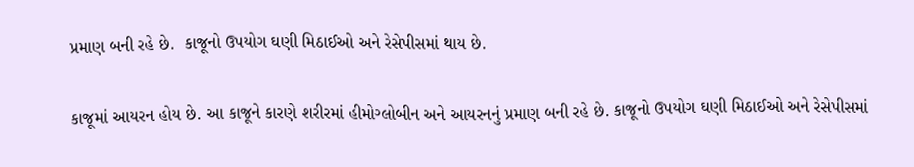પ્રમાણ બની રહે છે.  કાજૂનો ઉપયોગ ઘણી મિઠાઈઓ અને રેસેપીસમાં થાય છે.

કાજૂમાં આયરન હોય છે. આ કાજૂને કારણે શરીરમાં હીમોગ્લોબીન અને આયરનનું પ્રમાણ બની રહે છે. કાજૂનો ઉપયોગ ઘણી મિઠાઈઓ અને રેસેપીસમાં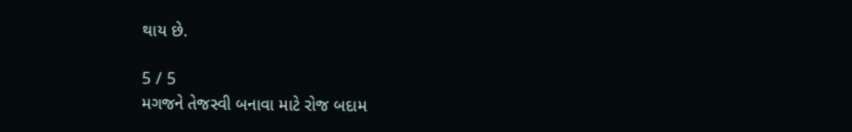થાય છે.

5 / 5
મગજને તેજસ્વી બનાવા માટે રોજ બદામ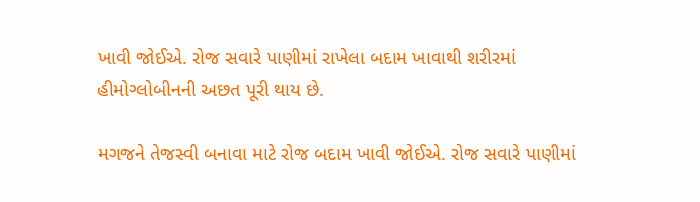ખાવી જોઈએ. રોજ સવારે પાણીમાં રાખેલા બદામ ખાવાથી શરીરમાં હીમોગ્લોબીનની અછત પૂરી થાય છે.

મગજને તેજસ્વી બનાવા માટે રોજ બદામ ખાવી જોઈએ. રોજ સવારે પાણીમાં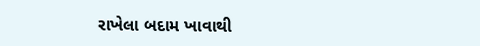રાખેલા બદામ ખાવાથી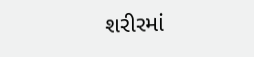શરીરમાં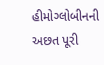હીમોગ્લોબીનની અછત પૂરી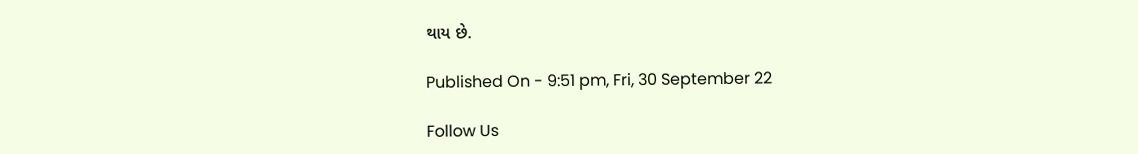થાય છે.

Published On - 9:51 pm, Fri, 30 September 22

Follow Us